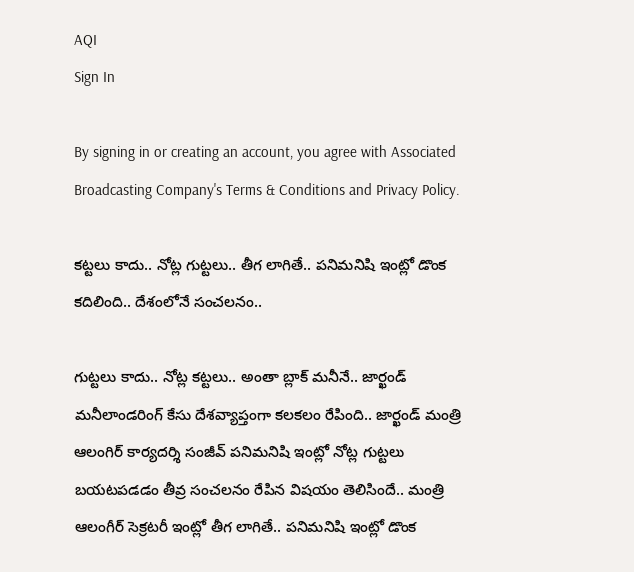AQI
Sign In

By signing in or creating an account, you agree with Associated Broadcasting Company's Terms & Conditions and Privacy Policy.

కట్టలు కాదు.. నోట్ల గుట్టలు.. తీగ లాగితే.. పనిమనిషి ఇంట్లో డొంక కదిలింది.. దేశంలోనే సంచలనం..

గుట్టలు కాదు.. నోట్ల కట్టలు.. అంతా బ్లాక్ మనీనే.. జార్ఖండ్‌ మనీలాండరింగ్‌ కేసు దేశవ్యాప్తంగా కలకలం రేపింది.. జార్ఖండ్‌ మంత్రి ఆలంగిర్‌ కార్యదర్శి సంజీవ్‌ పనిమనిషి ఇంట్లో నోట్ల గుట్టలు బయటపడడం తీవ్ర సంచలనం రేపిన విషయం తెలిసిందే.. మంత్రి ఆలంగీర్‌ సెక్రటరీ ఇంట్లో తీగ లాగితే.. పనిమనిషి ఇంట్లో డొంక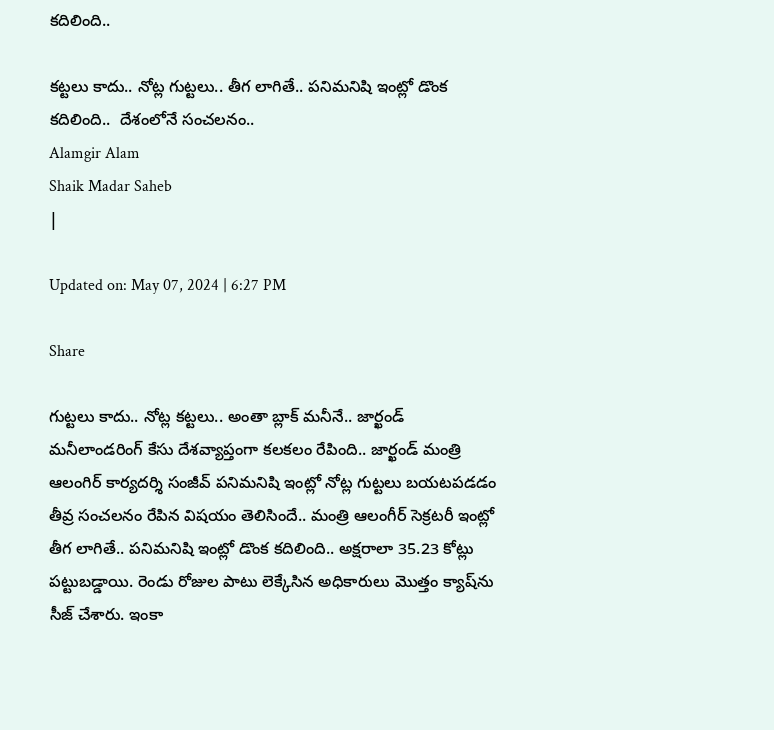కదిలింది..

కట్టలు కాదు.. నోట్ల గుట్టలు.. తీగ లాగితే.. పనిమనిషి ఇంట్లో డొంక కదిలింది..  దేశంలోనే సంచలనం..
Alamgir Alam
Shaik Madar Saheb
|

Updated on: May 07, 2024 | 6:27 PM

Share

గుట్టలు కాదు.. నోట్ల కట్టలు.. అంతా బ్లాక్ మనీనే.. జార్ఖండ్‌ మనీలాండరింగ్‌ కేసు దేశవ్యాప్తంగా కలకలం రేపింది.. జార్ఖండ్‌ మంత్రి ఆలంగిర్‌ కార్యదర్శి సంజీవ్‌ పనిమనిషి ఇంట్లో నోట్ల గుట్టలు బయటపడడం తీవ్ర సంచలనం రేపిన విషయం తెలిసిందే.. మంత్రి ఆలంగీర్‌ సెక్రటరీ ఇంట్లో తీగ లాగితే.. పనిమనిషి ఇంట్లో డొంక కదిలింది.. అక్షరాలా 35.23 కోట్లు పట్టుబడ్డాయి. రెండు రోజుల పాటు లెక్కేసిన అధికారులు మొత్తం క్యాష్‌ను సీజ్‌ చేశారు. ఇంకా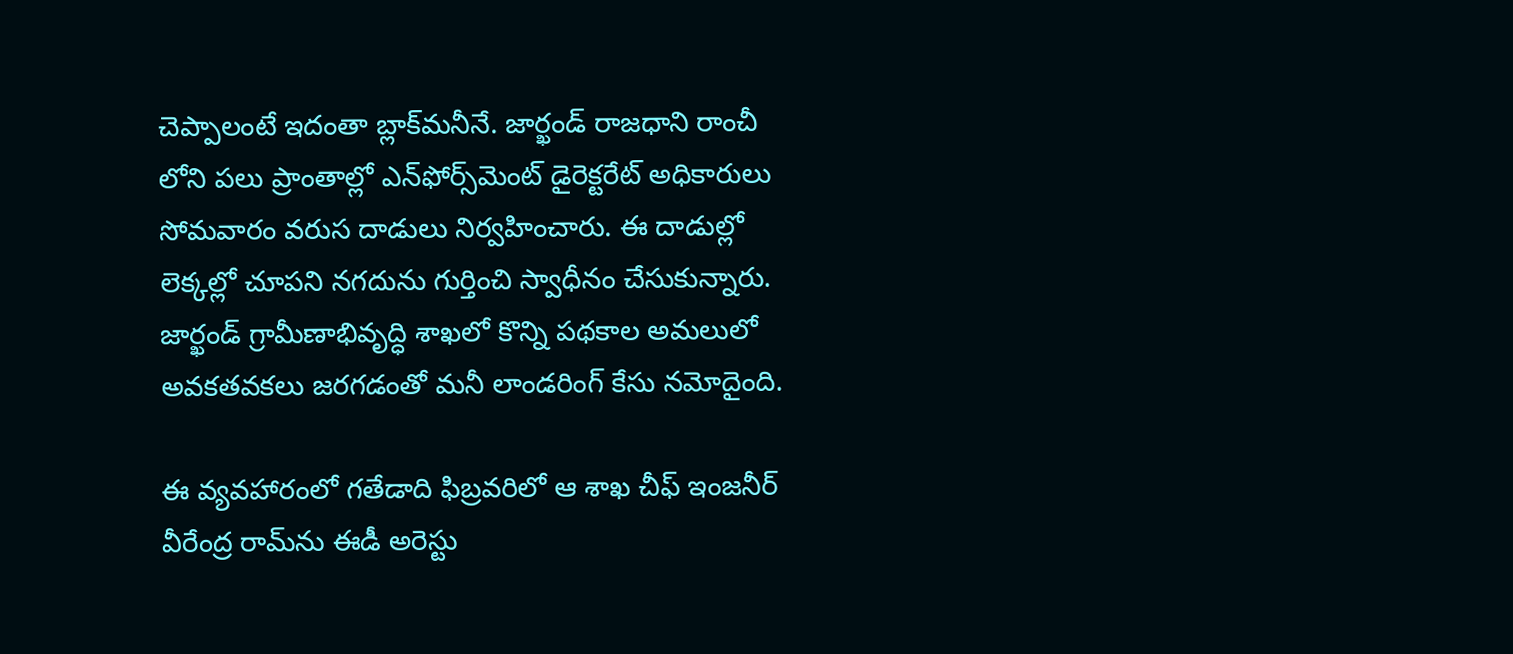చెప్పాలంటే ఇదంతా బ్లాక్‌మనీనే. జార్ఖండ్‌ రాజధాని రాంచీ లోని పలు ప్రాంతాల్లో ఎన్‌ఫోర్స్‌మెంట్‌ డైరెక్టరేట్‌ అధికారులు సోమవారం వరుస దాడులు నిర్వహించారు. ఈ దాడుల్లో లెక్కల్లో చూపని నగదును గుర్తించి స్వాధీనం చేసుకున్నారు. జార్ఖండ్ గ్రామీణాభివృద్ధి శాఖలో కొన్ని పథకాల అమలులో అవకతవకలు జరగడంతో మనీ లాండరింగ్ కేసు నమోదైంది.

ఈ వ్యవహారంలో గతేడాది ఫిబ్రవరిలో ఆ శాఖ చీఫ్ ఇంజనీర్ వీరేంద్ర రామ్‌ను ఈడీ అరెస్టు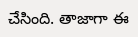చేసింది. తాజాగా ఈ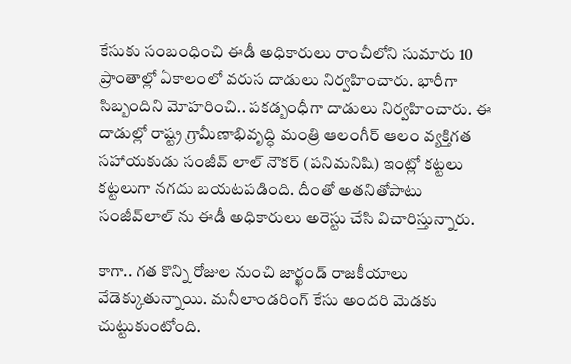కేసుకు సంబంధించి ఈడీ అధికారులు రాంచీలోని సుమారు 10 ప్రాంతాల్లో ఏకాలంలో వరుస దాడులు నిర్వహించారు. భారీగా సిబ్బందిని మోహరించి.. పకడ్బంధీగా దాడులు నిర్వహించారు. ఈ దాడుల్లో రాష్ట్ర గ్రామీణాభివృద్ధి మంత్రి ఆలంగీర్ ఆలం వ్యక్తిగత సహాయకుడు సంజీవ్ లాల్ నౌకర్ (పనిమనిషి) ఇంట్లో కట్టలు కట్టలుగా నగదు బయటపడింది. దీంతో అతనితోపాటు సంజీవ్‌లాల్‌ ను ఈడీ అధికారులు అరెస్టు చేసి విచారిస్తున్నారు.

కాగా.. గత కొన్ని రోజుల నుంచి జార్ఖండ్ రాజకీయాలు వేడెక్కుతున్నాయి. మనీలాండరింగ్ కేసు అందరి మెడకు చుట్టుకుంటోంది.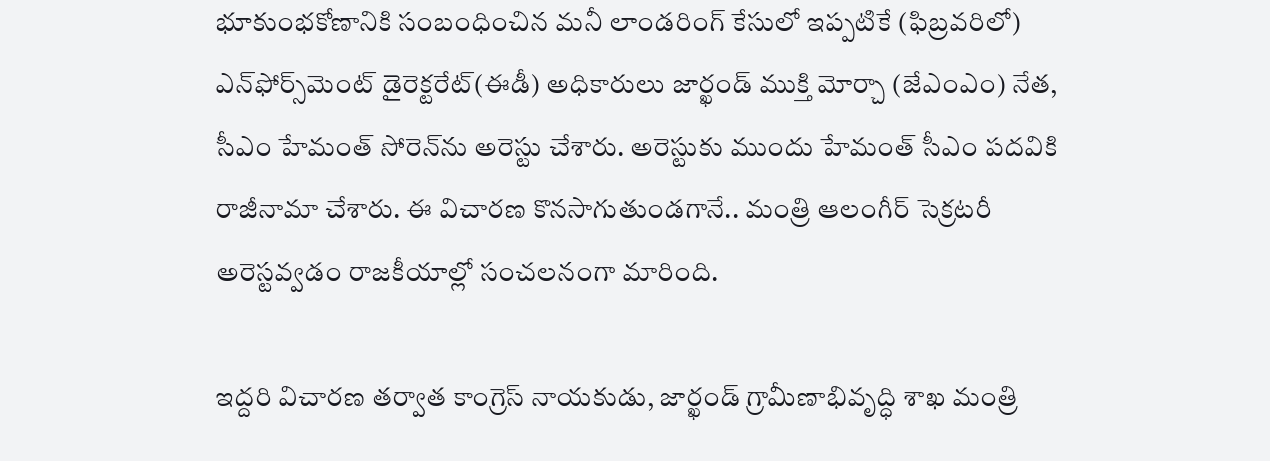భూకుంభకోణానికి సంబంధించిన మనీ లాండరింగ్‌ కేసులో ఇప్పటికే (ఫిబ్రవరిలో) ఎన్‌ఫోర్స్‌మెంట్‌ డైరెక్టరేట్‌(ఈడీ) అధికారులు జార్ఖండ్‌ ముక్తి మోర్చా (జేఎంఎం) నేత, సీఎం హేమంత్‌ సోరెన్‌ను అరెస్టు చేశారు. అరెస్టుకు ముందు హేమంత్ సీఎం పదవికి రాజీనామా చేశారు. ఈ విచారణ కొనసాగుతుండగానే.. మంత్రి ఆలంగీర్ సెక్రటరీ అరెస్టవ్వడం రాజకీయాల్లో సంచలనంగా మారింది.

ఇద్దరి విచారణ తర్వాత కాంగ్రెస్ నాయకుడు, జార్ఖండ్ గ్రామీణాభివృద్ధి శాఖ మంత్రి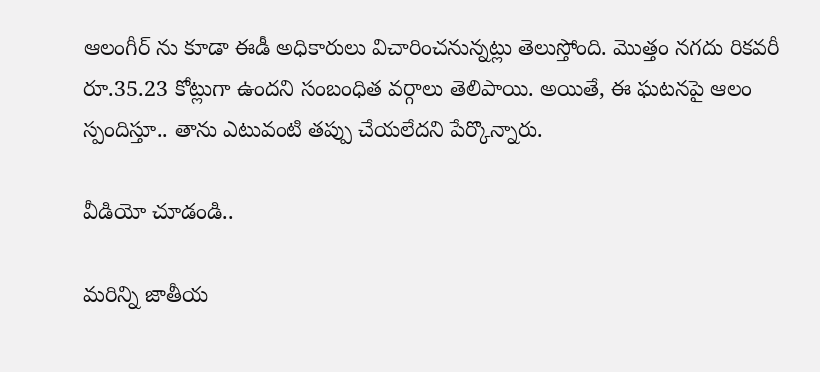ఆలంగీర్ ను కూడా ఈడీ అధికారులు విచారించనున్నట్లు తెలుస్తోంది. మొత్తం నగదు రికవరీ రూ.35.23 కోట్లుగా ఉందని సంబంధిత వర్గాలు తెలిపాయి. అయితే, ఈ ఘటనపై ఆలం స్పందిస్తూ.. తాను ఎటువంటి తప్పు చేయలేదని పేర్కొన్నారు.

వీడియో చూడండి..

మరిన్ని జాతీయ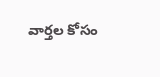వార్తల కోసం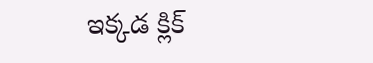ఇక్కడ క్లిక్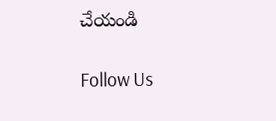చేయండి

Follow Us